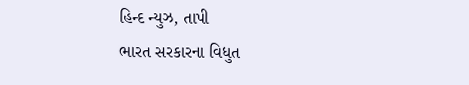હિન્દ ન્યુઝ, તાપી
ભારત સરકારના વિધુત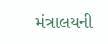મંત્રાલયની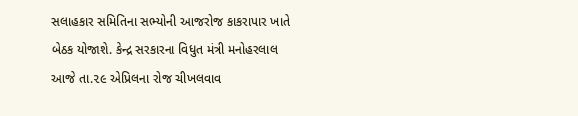સલાહકાર સમિતિના સભ્યોની આજરોજ કાકરાપાર ખાતે બેઠક યોજાશે. કેન્દ્ર સરકારના વિધુત મંત્રી મનોહરલાલ આજે તા.૨૯ એપ્રિલના રોજ ચીખલવાવ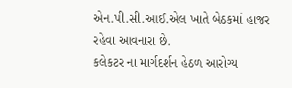એન.પી.સી.આઈ.એલ ખાતે બેઠકમાં હાજર રહેવા આવનારા છે.
કલેકટર ના માર્ગદર્શન હેઠળ આરોગ્ય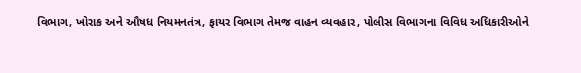વિભાગ, ખોરાક અને ઔષધ નિયમનતંત્ર, ફાયર વિભાગ તેમજ વાહન વ્યવહાર, પોલીસ વિભાગના વિવિધ અધિકારીઓને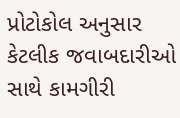પ્રોટોકોલ અનુસાર કેટલીક જવાબદારીઓ સાથે કામગીરી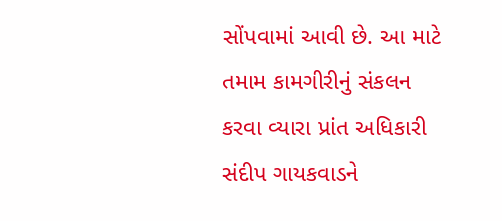સોંપવામાં આવી છે. આ માટે તમામ કામગીરીનું સંકલન કરવા વ્યારા પ્રાંત અધિકારી સંદીપ ગાયકવાડને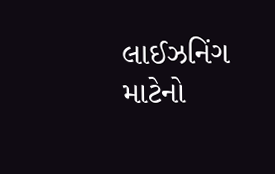લાઈઝનિંગ માટેનો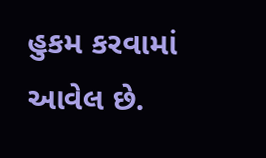હુકમ કરવામાં આવેલ છે.